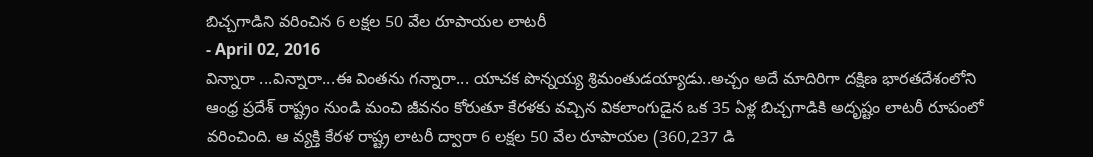బిచ్చగాడిని వరించిన 6 లక్షల 50 వేల రూపాయల లాటరీ
- April 02, 2016
విన్నారా ...విన్నారా...ఈ వింతను గన్నారా... యాచక పొన్నయ్య శ్రిమంతుడయ్యాడు..అచ్చం అదే మాదిరిగా దక్షిణ భారతదేశంలోని ఆంధ్ర ప్రదేశ్ రాష్ట్రం నుండి మంచి జీవనం కోరుతూ కేరళకు వచ్చిన వికలాంగుడైన ఒక 35 ఏళ్ల బిచ్చగాడికి అదృష్టం లాటరీ రూపంలో వరించింది. ఆ వ్యక్తి కేరళ రాష్ట్ర లాటరీ ద్వారా 6 లక్షల 50 వేల రూపాయల (360,237 డి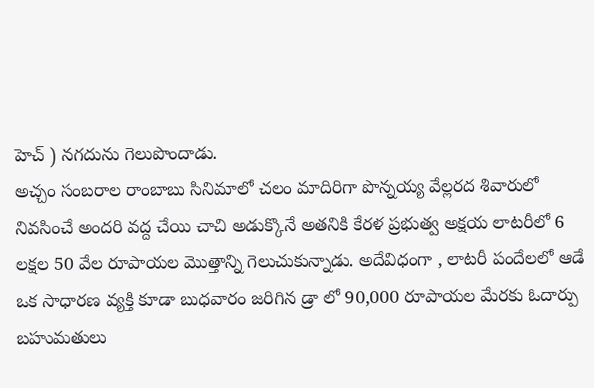హెచ్ ) నగదును గెలుపొందాడు.
అచ్చం సంబరాల రాంబాబు సినిమాలో చలం మాదిరిగా పొన్నయ్య వేల్లరద శివారులో నివసించే అందరి వద్ద చేయి చాచి అడుక్కొనే అతనికి కేరళ ప్రభుత్వ అక్షయ లాటరీలో 6 లక్షల 50 వేల రూపాయల మొత్తాన్ని గెలుచుకున్నాడు. అదేవిధంగా , లాటరీ పందేలలో ఆడే ఒక సాధారణ వ్యక్తి కూడా బుధవారం జరిగిన డ్రా లో 90,000 రూపాయల మేరకు ఓదార్పు బహుమతులు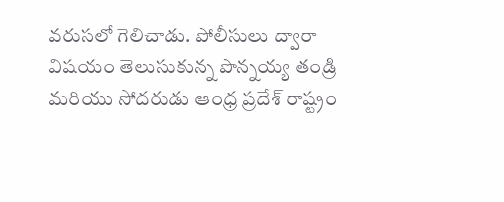వరుసలో గెలిచాడు. పోలీసులు ద్వారా విషయం తెలుసుకున్న పొన్నయ్య తండ్రి మరియు సోదరుడు ఆంధ్ర ప్రదేశ్ రాష్ట్రం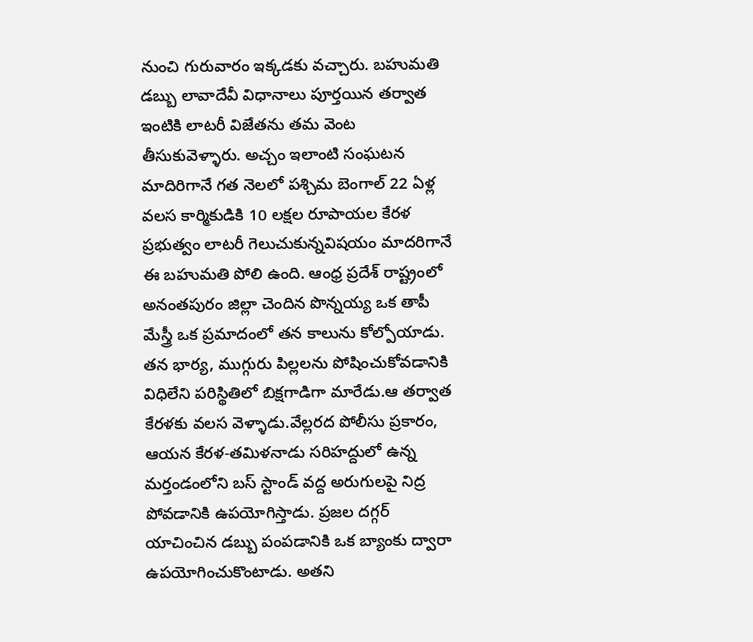నుంచి గురువారం ఇక్కడకు వచ్చారు. బహుమతి డబ్బు లావాదేవీ విధానాలు పూర్తయిన తర్వాత ఇంటికి లాటరీ విజేతను తమ వెంట తీసుకువెళ్ళారు. అచ్చం ఇలాంటి సంఘటన మాదిరిగానే గత నెలలో పశ్చిమ బెంగాల్ 22 ఏళ్ల వలస కార్మికుడికి 10 లక్షల రూపాయల కేరళ ప్రభుత్వం లాటరీ గెలుచుకున్నవిషయం మాదరిగానే ఈ బహుమతి పోలి ఉంది. ఆంధ్ర ప్రదేశ్ రాష్ట్రంలో అనంతపురం జిల్లా చెందిన పొన్నయ్య ఒక తాపీ మేస్త్రీ ఒక ప్రమాదంలో తన కాలును కోల్పోయాడు. తన భార్య, ముగ్గురు పిల్లలను పోషించుకోవడానికి విధిలేని పరిస్థితిలో బిక్షగాడిగా మారేడు.ఆ తర్వాత కేరళకు వలస వెళ్ళాడు.వేల్లరద పోలీసు ప్రకారం, ఆయన కేరళ-తమిళనాడు సరిహద్దులో ఉన్న మర్తండంలోని బస్ స్టాండ్ వద్ద అరుగులపై నిద్ర పోవడానికి ఉపయోగిస్తాడు. ప్రజల దగ్గర్ యాచించిన డబ్బు పంపడానికి ఒక బ్యాంకు ద్వారా ఉపయోగించుకొంటాడు. అతని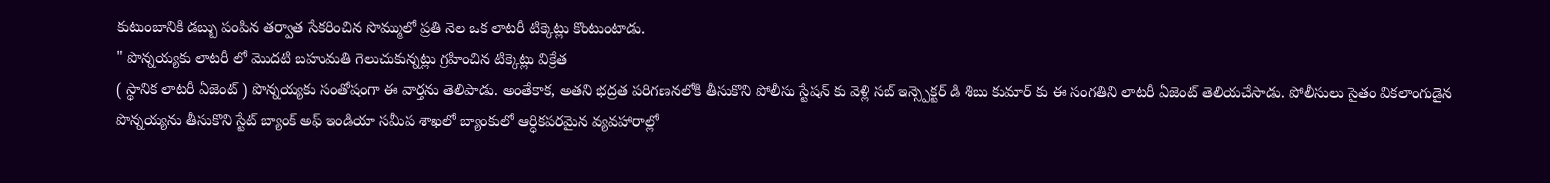కుటుంబానికి డబ్బు పంపిన తర్వాత సేకరించిన సొమ్ములో ప్రతి నెల ఒక లాటరీ టిక్కెట్లు కొంటుంటాడు.
" పొన్నయ్యకు లాటరీ లో మొదటి బహుమతి గెలుచుకున్నట్లు గ్రహించిన టిక్కెట్లు విక్రేత
( స్థానిక లాటరీ ఏజెంట్ ) పొన్నయ్యకు సంతోషంగా ఈ వార్తను తెలిపాడు. అంతేకాక, అతని భద్రత పరిగణనలోకి తీసుకొని పోలీసు స్టేషన్ కు వెళ్లి సబ్ ఇన్స్పెక్టర్ డి శిబు కుమార్ కు ఈ సంగతిని లాటరీ ఏజెంట్ తెలియచేసాడు. పోలీసులు సైతం వికలాంగుడైన పొన్నయ్యను తీసుకొని స్టేట్ బ్యాంక్ అఫ్ ఇండియా సమీప శాఖలో బ్యాంకులో ఆర్ధికపరమైన వ్యవహారాల్లో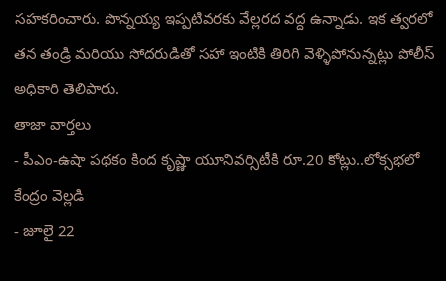సహకరించారు. పొన్నయ్య ఇప్పటివరకు వేల్లరద వద్ద ఉన్నాడు. ఇక త్వరలో తన తండ్రి మరియు సోదరుడితో సహా ఇంటికి తిరిగి వెళ్ళిపోనున్నట్లు పోలీస్ అధికారి తెలిపారు.
తాజా వార్తలు
- పీఎం-ఉషా పథకం కింద కృష్ణా యూనివర్సిటీకి రూ.20 కోట్లు..లోక్సభలో కేంద్రం వెల్లడి
- జూలై 22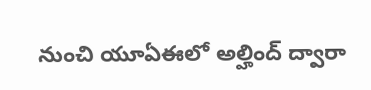నుంచి యూఏఈలో అల్హింద్ ద్వారా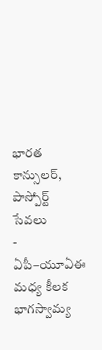భారత కాన్సులర్, పాస్పోర్ట్ సేవలు
- ఏపీ–యూఏఈ మధ్య కీలక భాగస్వామ్య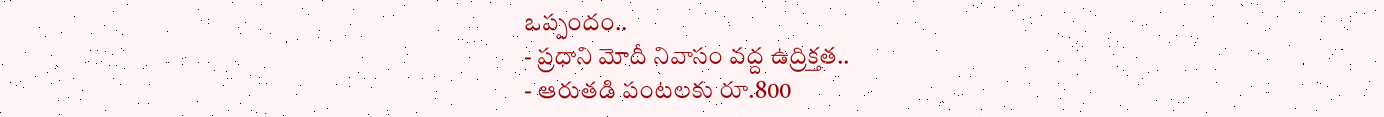ఒప్పందం..
- ప్రధాని మోదీ నివాసం వద్ద ఉద్రిక్తత..
- ఆరుతడి పంటలకు రూ.800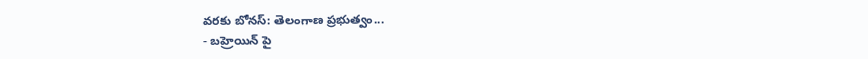వరకు బోనస్: తెలంగాణ ప్రభుత్వం...
- బహ్రెయిన్ పై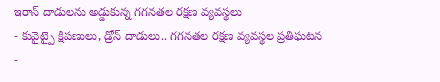ఇరాన్ దాడులను అడ్డుకున్న గగనతల రక్షణ వ్యవస్థలు
- కువైట్పై క్షిపణులు, డ్రోన్ దాడులు.. గగనతల రక్షణ వ్యవస్థల ప్రతిఘటన
-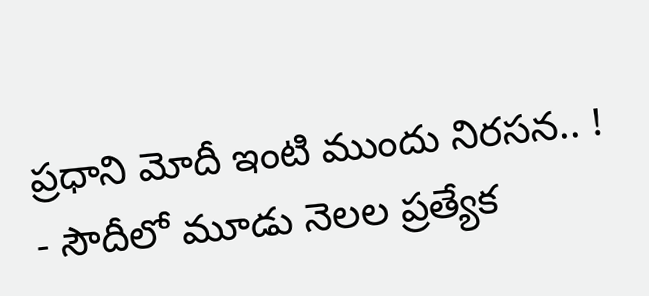ప్రధాని మోదీ ఇంటి ముందు నిరసన.. !
- సౌదీలో మూడు నెలల ప్రత్యేక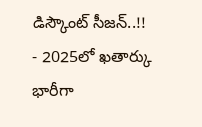డిస్కౌంట్ సీజన్..!!
- 2025లో ఖతార్కు భారీగా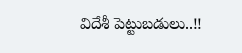విదేశీ పెట్టుబడులు..!!